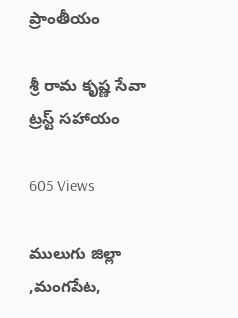ప్రాంతీయం

శ్రీ రామ కృష్ణ సేవా ట్రస్ట్ సహాయం

605 Views

ములుగు జిల్లా ,మంగపేట,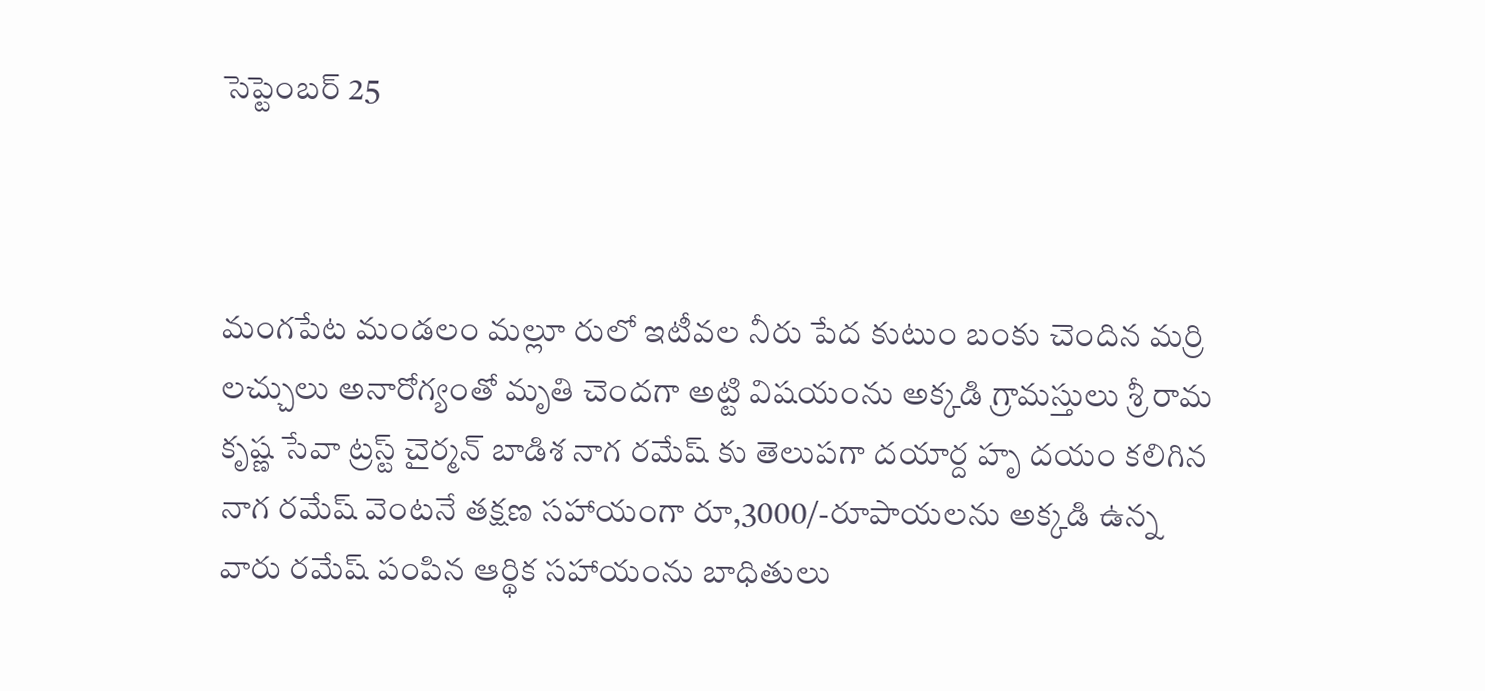సెప్టెంబర్ 25



మంగపేట మండలం మల్లూ రులో ఇటీవల నీరు పేద కుటుం బంకు చెందిన మర్రి లచ్చులు అనారోగ్యంతో మృతి చెందగా అట్టి విషయంను అక్కడి గ్రామస్తులు శ్రీ రామ కృష్ణ సేవా ట్రస్ట్ చైర్మన్ బాడిశ నాగ రమేష్ కు తెలుపగా దయార్ద హృ దయం కలిగిన నాగ రమేష్ వెంటనే తక్షణ సహాయంగా రూ,3000/-రూపాయలను అక్కడి ఉన్న వారు రమేష్ పంపిన ఆర్థిక సహాయంను బాధితులు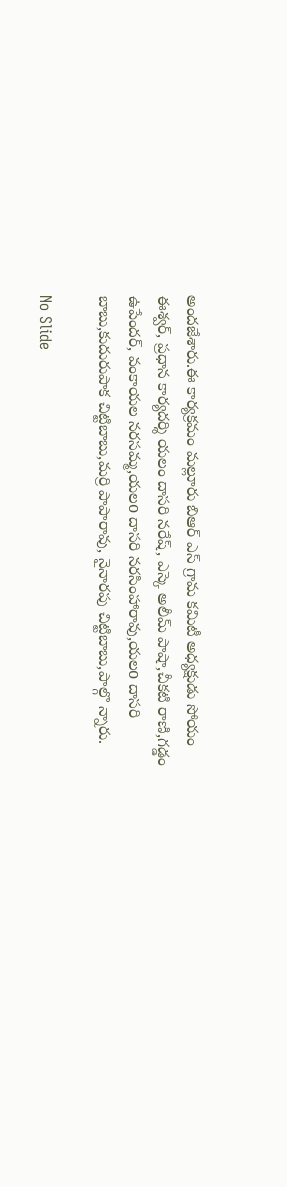అందజేశారు.ఈ కార్యక్రమం మల్లూరు బిఆర్ ఎస్ గ్రామ కమిటీ అధ్యక్షుడు సోయం ఈశ్వర్, ప్రధాన కార్యదర్శి యలం దాసరి నరేష్, ఎస్కె అలీమ్ పాషా,చీకటి రాణి,గడ్డం ఉపేందర్, వంకాయల నరసమ్మ,యలo దాసరి నరసింహారావు,యలo దాసరి బాబు,కుదురుపాక చిట్టిబాబు,మర్రి పాపారావు, నైనారపు చిట్టిబాబు,పాల్గొ న్నారు.

No Slide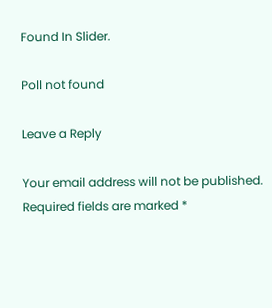Found In Slider.

Poll not found

Leave a Reply

Your email address will not be published. Required fields are marked *